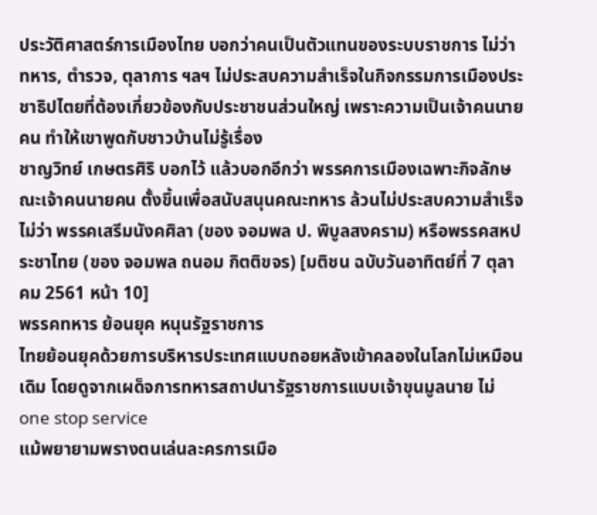ประวัติศาสตร์การเมืองไทย บอกว่าคนเป็นตัวแทนของระบบราชการ ไม่ว่าทหาร, ตำรวจ, ตุลาการ ฯลฯ ไม่ประสบความสำเร็จในกิจกรรมการเมืองประชาธิปไตยที่ต้องเกี่ยวข้องกับประชาชนส่วนใหญ่ เพราะความเป็นเจ้าคนนายคน ทำให้เขาพูดกับชาวบ้านไม่รู้เรื่อง
ชาญวิทย์ เกษตรศิริ บอกไว้ แล้วบอกอีกว่า พรรคการเมืองเฉพาะกิจลักษณะเจ้าคนนายคน ตั้งขึ้นเพื่อสนับสนุนคณะทหาร ล้วนไม่ประสบความสำเร็จ ไม่ว่า พรรคเสรีมนังคศิลา (ของ จอมพล ป. พิบูลสงคราม) หรือพรรคสหประชาไทย (ของ จอมพล ถนอม กิตติขจร) [มติชน ฉบับวันอาทิตย์ที่ 7 ตุลาคม 2561 หน้า 10]
พรรคทหาร ย้อนยุค หนุนรัฐราชการ
ไทยย้อนยุคด้วยการบริหารประเทศแบบถอยหลังเข้าคลองในโลกไม่เหมือนเดิม โดยดูจากเผด็จการทหารสถาปนารัฐราชการแบบเจ้าขุนมูลนาย ไม่ one stop service
แม้พยายามพรางตนเล่นละครการเมือ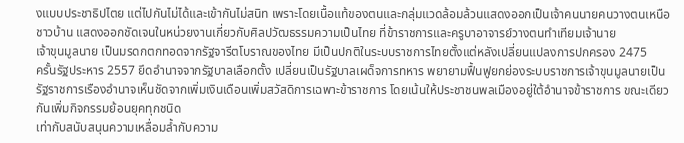งแบบประชาธิปไตย แต่ไปกันไม่ได้และเข้ากันไม่สนิท เพราะโดยเนื้อแท้ของตนและกลุ่มแวดล้อมล้วนแสดงออกเป็นเจ้าคนนายคนวางตนเหนือชาวบ้าน แสดงออกชัดเจนในหน่วยงานเกี่ยวกับศิลปวัฒธรรมความเป็นไทย ที่ข้าราชการและครูบาอาจารย์วางตนทำเทียมเจ้านาย
เจ้าขุนมูลนาย เป็นมรดกตกทอดจากรัฐจารีตโบราณของไทย มีเป็นปกติในระบบราชการไทยตั้งแต่หลังเปลี่ยนแปลงการปกครอง 2475
ครั้นรัฐประหาร 2557 ยึดอำนาจจากรัฐบาลเลือกตั้ง เปลี่ยนเป็นรัฐบาลเผด็จการทหาร พยายามฟื้นฟูยกย่องระบบราชการเจ้าขุนมูลนายเป็นรัฐราชการเรืองอำนาจเห็นชัดจากเพิ่มเงินเดือนเพิ่มสวัสดิการเฉพาะข้าราชการ โดยเน้นให้ประชาชนพลเมืองอยู่ใต้อำนาจข้าราชการ ขณะเดียวกันเพิ่มกิจกรรมย้อนยุคทุกชนิด
เท่ากับสนับสนุนความเหลื่อมล้ำกับความ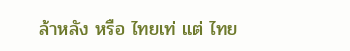ล้าหลัง หรือ ไทยเท่ แต่ ไทย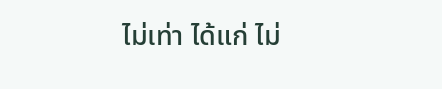ไม่เท่า ได้แก่ ไม่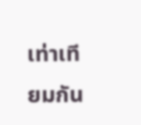เท่าเทียมกัน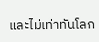และไม่เท่าทันโลก